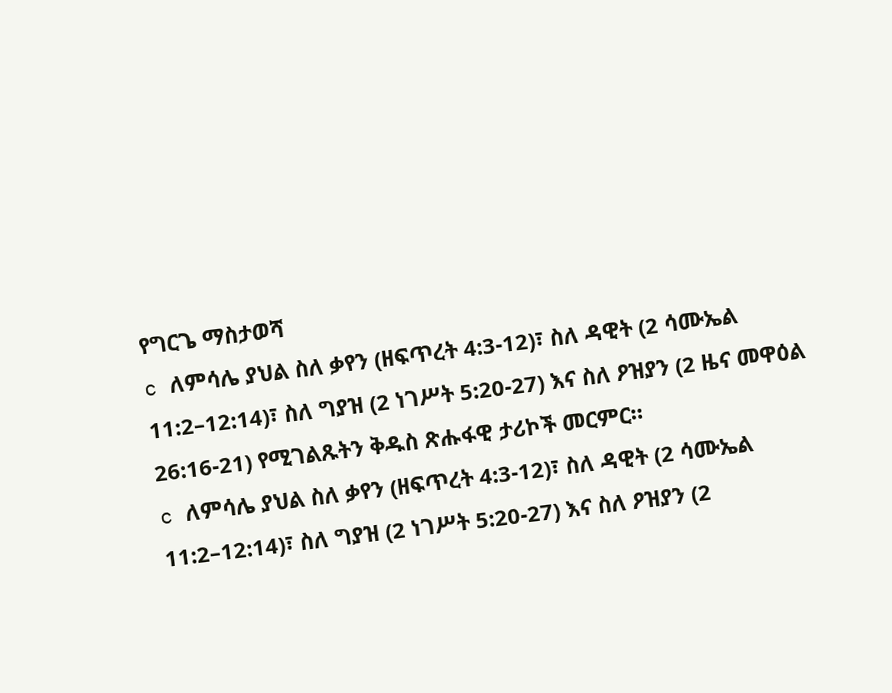የግርጌ ማስታወሻ
c ለምሳሌ ያህል ስለ ቃየን (ዘፍጥረት 4:3-12)፣ ስለ ዳዊት (2 ሳሙኤል 11:2–12:14)፣ ስለ ግያዝ (2 ነገሥት 5:20-27) እና ስለ ዖዝያን (2 ዜና መዋዕል 26:16-21) የሚገልጹትን ቅዱስ ጽሑፋዊ ታሪኮች መርምር።
c ለምሳሌ ያህል ስለ ቃየን (ዘፍጥረት 4:3-12)፣ ስለ ዳዊት (2 ሳሙኤል 11:2–12:14)፣ ስለ ግያዝ (2 ነገሥት 5:20-27) እና ስለ ዖዝያን (2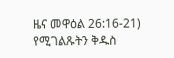ዜና መዋዕል 26:16-21) የሚገልጹትን ቅዱስ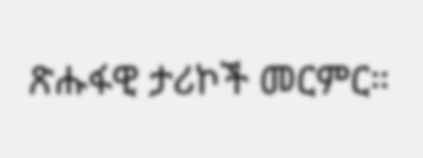ጽሑፋዊ ታሪኮች መርምር።